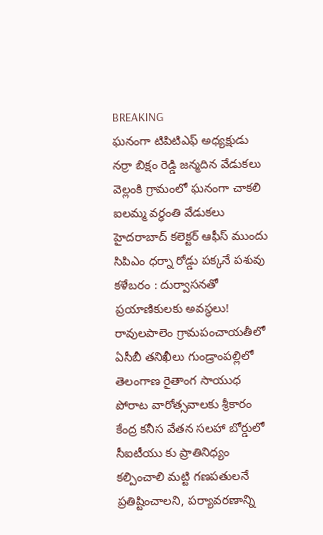BREAKING
ఘనంగా టిపిటిఎఫ్ అధ్యక్షుడు నర్రా బిక్షం రెడ్డి జన్మదిన వేడుకలు వెల్లంకి గ్రామంలో ఘనంగా చాకలి ఐలమ్మ వర్ధంతి వేడుకలు హైదరాబాద్ కలెక్టర్ ఆఫీస్ ముందు సిపిఎం ధర్నా రోడ్డు పక్కనే పశువు కళేబరం : దుర్వాసనతో ప్రయాణికులకు అవస్థలు! రావులపాలెం గ్రామపంచాయతీలో ఏసీబీ తనిఖీలు గుండ్రాంపల్లిలో తెలంగాణ రైతాంగ సాయుధ పోరాట వారోత్సవాలకు శ్రీకారం కేంద్ర కనీస వేతన సలహా బోర్డులో సీఐటీయు కు ప్రాతినిధ్యం కల్పించాలి మట్టి గణపతులనే ప్రతిష్టించాలని, పర్యావరణాన్ని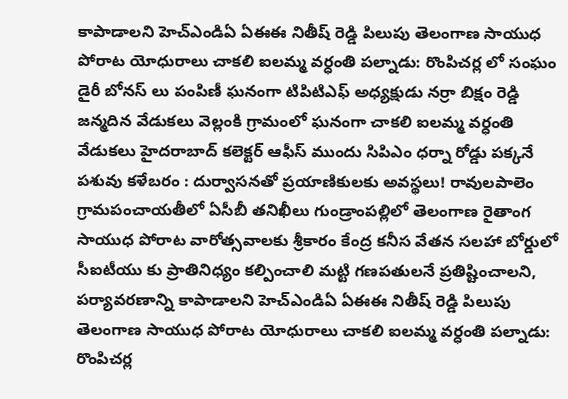కాపాడాలని హెచ్ఎండిఏ ఏఈఈ నితీష్ రెడ్డి పిలుపు తెలంగాణ సాయుధ పోరాట యోధురాలు చాకలి ఐలమ్మ వర్ధంతి పల్నాడు: రొంపిచర్ల లో సంఘం డైరీ బోనస్ లు పంపిణీ ఘనంగా టిపిటిఎఫ్ అధ్యక్షుడు నర్రా బిక్షం రెడ్డి జన్మదిన వేడుకలు వెల్లంకి గ్రామంలో ఘనంగా చాకలి ఐలమ్మ వర్ధంతి వేడుకలు హైదరాబాద్ కలెక్టర్ ఆఫీస్ ముందు సిపిఎం ధర్నా రోడ్డు పక్కనే పశువు కళేబరం : దుర్వాసనతో ప్రయాణికులకు అవస్థలు! రావులపాలెం గ్రామపంచాయతీలో ఏసీబీ తనిఖీలు గుండ్రాంపల్లిలో తెలంగాణ రైతాంగ సాయుధ పోరాట వారోత్సవాలకు శ్రీకారం కేంద్ర కనీస వేతన సలహా బోర్డులో సీఐటీయు కు ప్రాతినిధ్యం కల్పించాలి మట్టి గణపతులనే ప్రతిష్టించాలని, పర్యావరణాన్ని కాపాడాలని హెచ్ఎండిఏ ఏఈఈ నితీష్ రెడ్డి పిలుపు తెలంగాణ సాయుధ పోరాట యోధురాలు చాకలి ఐలమ్మ వర్ధంతి పల్నాడు: రొంపిచర్ల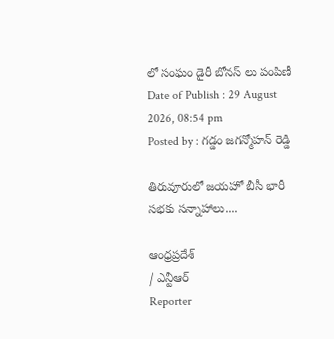లో సంఘం డైరీ బోనస్ లు పంపిణీ
Date of Publish : 29 August 2026, 08:54 pm
Posted by : గడ్డం జగన్మోహన్ రెడ్డి

తిరువూరులో జయహో బీసీ భారీ సభకు సన్నాహాలు....

ఆంధ్రప్రదేశ్
/ ఎన్టీఆర్
Reporter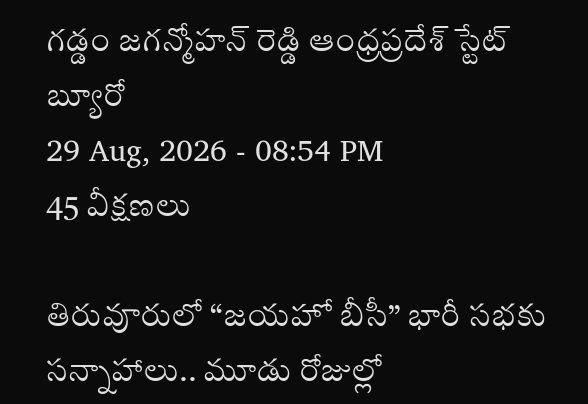గడ్డం జగన్మోహన్ రెడ్డి ఆంధ్రప్రదేశ్ స్టేట్ బ్యూరో
29 Aug, 2026 - 08:54 PM
45 వీక్షణలు

తిరువూరులో “జయహో బీసీ” భారీ సభకు సన్నాహాలు.. మూడు రోజుల్లో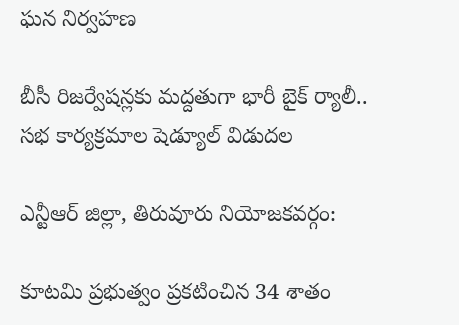ఘన నిర్వహణ

బీసీ రిజర్వేషన్లకు మద్దతుగా భారీ బైక్ ర్యాలీ.. సభ కార్యక్రమాల షెడ్యూల్ విడుదల

ఎన్టీఆర్ జిల్లా, తిరువూరు నియోజకవర్గం:

కూటమి ప్రభుత్వం ప్రకటించిన 34 శాతం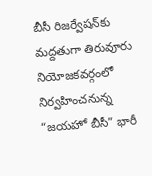బీసీ రిజర్వేషన్‌కు మద్దతుగా తిరువూరు నియోజకవర్గంలో నిర్వహించనున్న “జయహో బీసీ” భారీ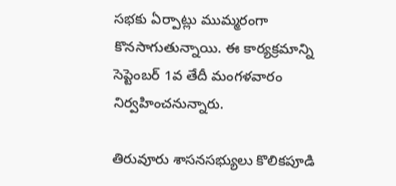సభకు ఏర్పాట్లు ముమ్మరంగా కొనసాగుతున్నాయి. ఈ కార్యక్రమాన్ని సెప్టెంబర్ 1వ తేదీ మంగళవారం నిర్వహించనున్నారు.

తిరువూరు శాసనసభ్యులు కొలికపూడి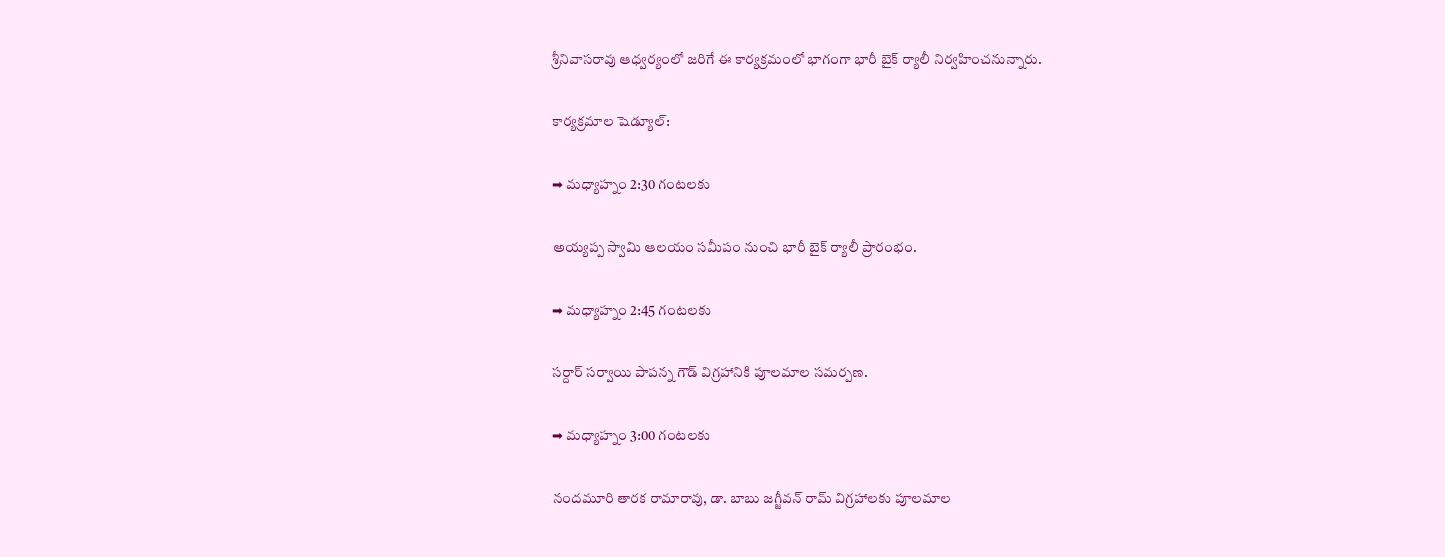శ్రీనివాసరావు ఆధ్వర్యంలో జరిగే ఈ కార్యక్రమంలో భాగంగా భారీ బైక్ ర్యాలీ నిర్వహించనున్నారు.

కార్యక్రమాల షెడ్యూల్:

➡ మధ్యాహ్నం 2:30 గంటలకు

అయ్యప్ప స్వామి ఆలయం సమీపం నుంచి భారీ బైక్ ర్యాలీ ప్రారంభం.

➡ మధ్యాహ్నం 2:45 గంటలకు

సర్దార్ సర్వాయి పాపన్న గౌడ్ విగ్రహానికి పూలమాల సమర్పణ.

➡ మధ్యాహ్నం 3:00 గంటలకు

నందమూరి తారక రామారావు, డా. బాబు జగ్జీవన్ రామ్ విగ్రహాలకు పూలమాల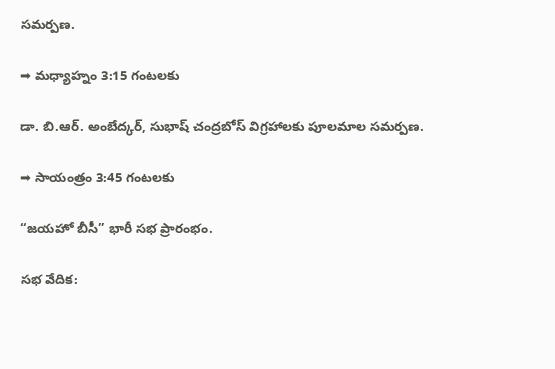సమర్పణ.

➡ మధ్యాహ్నం 3:15 గంటలకు

డా. బి.ఆర్. అంబేద్కర్, సుభాష్ చంద్రబోస్ విగ్రహాలకు పూలమాల సమర్పణ.

➡ సాయంత్రం 3:45 గంటలకు

“జయహో బీసీ” భారీ సభ ప్రారంభం.

సభ వేదిక: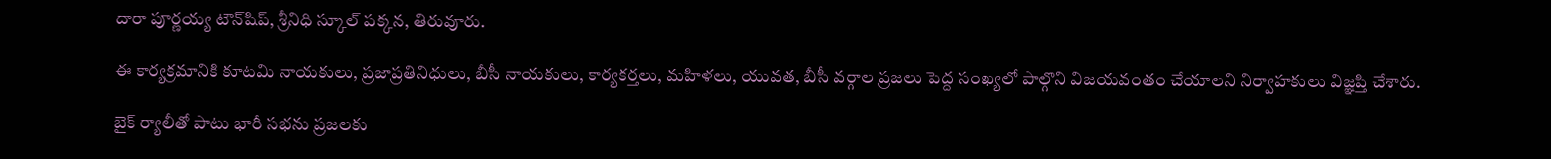దారా పూర్ణయ్య టౌన్‌షిప్, శ్రీనిధి స్కూల్ పక్కన, తిరువూరు.

ఈ కార్యక్రమానికి కూటమి నాయకులు, ప్రజాప్రతినిధులు, బీసీ నాయకులు, కార్యకర్తలు, మహిళలు, యువత, బీసీ వర్గాల ప్రజలు పెద్ద సంఖ్యలో పాల్గొని విజయవంతం చేయాలని నిర్వాహకులు విజ్ఞప్తి చేశారు.

బైక్ ర్యాలీతో పాటు భారీ సభను ప్రజలకు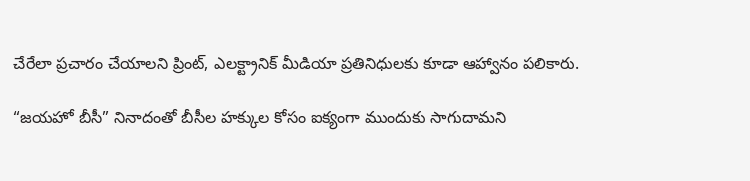చేరేలా ప్రచారం చేయాలని ప్రింట్, ఎలక్ట్రానిక్ మీడియా ప్రతినిధులకు కూడా ఆహ్వానం పలికారు.

“జయహో బీసీ” నినాదంతో బీసీల హక్కుల కోసం ఐక్యంగా ముందుకు సాగుదామని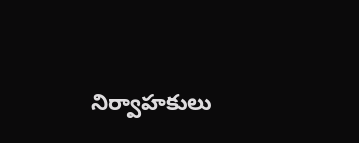నిర్వాహకులు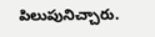పిలుపునిచ్చారు.